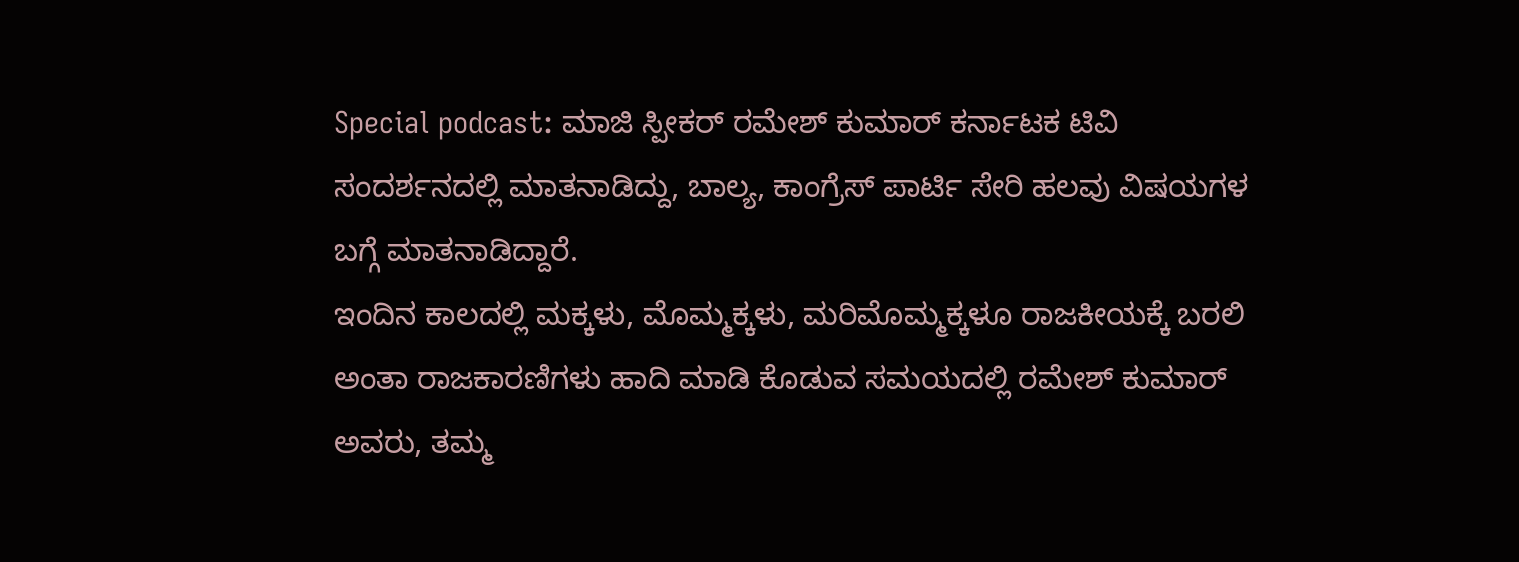Special podcast: ಮಾಜಿ ಸ್ಪೀಕರ್ ರಮೇಶ್ ಕುಮಾರ್ ಕರ್ನಾಟಕ ಟಿವಿ ಸಂದರ್ಶನದಲ್ಲಿ ಮಾತನಾಡಿದ್ದು, ಬಾಲ್ಯ, ಕಾಂಗ್ರೆಸ್ ಪಾರ್ಟಿ ಸೇರಿ ಹಲವು ವಿಷಯಗಳ ಬಗ್ಗೆ ಮಾತನಾಡಿದ್ದಾರೆ.
ಇಂದಿನ ಕಾಲದಲ್ಲಿ ಮಕ್ಕಳು, ಮೊಮ್ಮಕ್ಕಳು, ಮರಿಮೊಮ್ಮಕ್ಕಳೂ ರಾಜಕೀಯಕ್ಕೆ ಬರಲಿ ಅಂತಾ ರಾಜಕಾರಣಿಗಳು ಹಾದಿ ಮಾಡಿ ಕೊಡುವ ಸಮಯದಲ್ಲಿ ರಮೇಶ್ ಕುಮಾರ್ ಅವರು, ತಮ್ಮ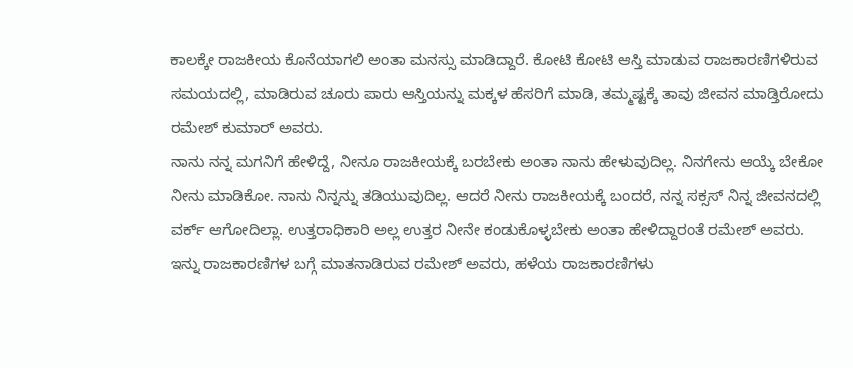ಕಾಲಕ್ಕೇ ರಾಜಕೀಯ ಕೊನೆಯಾಗಲಿ ಅಂತಾ ಮನಸ್ಸು ಮಾಡಿದ್ದಾರೆ. ಕೋಟಿ ಕೋಟಿ ಆಸ್ತಿ ಮಾಡುವ ರಾಜಕಾರಣಿಗಳಿರುವ ಸಮಯದಲ್ಲಿ, ಮಾಡಿರುವ ಚೂರು ಪಾರು ಆಸ್ತಿಯನ್ನು ಮಕ್ಕಳ ಹೆಸರಿಗೆ ಮಾಡಿ, ತಮ್ಮಷ್ಟಕ್ಕೆ ತಾವು ಜೀವನ ಮಾಡ್ತಿರೋದು ರಮೇಶ್ ಕುಮಾರ್ ಅವರು.
ನಾನು ನನ್ನ ಮಗನಿಗೆ ಹೇಳಿದ್ದೆ, ನೀನೂ ರಾಜಕೀಯಕ್ಕೆ ಬರಬೇಕು ಅಂತಾ ನಾನು ಹೇಳುವುದಿಲ್ಲ. ನಿನಗೇನು ಆಯ್ಕೆ ಬೇಕೋ ನೀನು ಮಾಡಿಕೋ. ನಾನು ನಿನ್ನನ್ನು ತಡಿಯುವುದಿಲ್ಲ. ಆದರೆ ನೀನು ರಾಜಕೀಯಕ್ಕೆ ಬಂದರೆ, ನನ್ನ ಸಕ್ಸಸ್ ನಿನ್ನ ಜೀವನದಲ್ಲಿ ವರ್ಕ್ ಆಗೋದಿಲ್ಲಾ. ಉತ್ತರಾಧಿಕಾರಿ ಅಲ್ಲ ಉತ್ತರ ನೀನೇ ಕಂಡುಕೊಳ್ಳಬೇಕು ಅಂತಾ ಹೇಳಿದ್ದಾರಂತೆ ರಮೇಶ್ ಅವರು.
ಇನ್ನು ರಾಜಕಾರಣಿಗಳ ಬಗ್ಗೆ ಮಾತನಾಡಿರುವ ರಮೇಶ್ ಅವರು, ಹಳೆಯ ರಾಜಕಾರಣಿಗಳು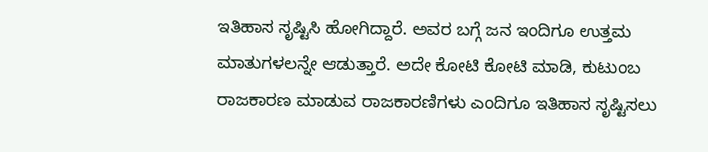ಇತಿಹಾಸ ಸೃಷ್ಟಿಸಿ ಹೋಗಿದ್ದಾರೆ. ಅವರ ಬಗ್ಗೆ ಜನ ಇಂದಿಗೂ ಉತ್ತಮ ಮಾತುಗಳಲನ್ನೇ ಆಡುತ್ತಾರೆ. ಅದೇ ಕೋಟಿ ಕೋಟಿ ಮಾಡಿ, ಕುಟುಂಬ ರಾಜಕಾರಣ ಮಾಡುವ ರಾಜಕಾರಣಿಗಳು ಎಂದಿಗೂ ಇತಿಹಾಸ ಸೃಷ್ಟಿಸಲು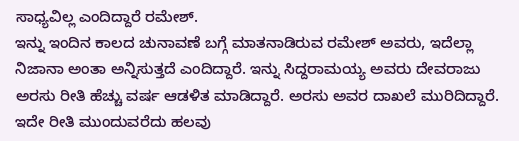ಸಾಧ್ಯವಿಲ್ಲ ಎಂದಿದ್ದಾರೆ ರಮೇಶ್.
ಇನ್ನು ಇಂದಿನ ಕಾಲದ ಚುನಾವಣೆ ಬಗ್ಗೆ ಮಾತನಾಡಿರುವ ರಮೇಶ್ ಅವರು, ಇದೆಲ್ಲಾ ನಿಜಾನಾ ಅಂತಾ ಅನ್ನಿಸುತ್ತದೆ ಎಂದಿದ್ದಾರೆ. ಇನ್ನು ಸಿದ್ದರಾಮಯ್ಯ ಅವರು ದೇವರಾಜು ಅರಸು ರೀತಿ ಹೆಚ್ಚು ವರ್ಷ ಆಡಳಿತ ಮಾಡಿದ್ದಾರೆ. ಅರಸು ಅವರ ದಾಖಲೆ ಮುರಿದಿದ್ದಾರೆ. ಇದೇ ರೀತಿ ಮುಂದುವರೆದು ಹಲವು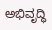ಅಭಿವೃದ್ಧಿ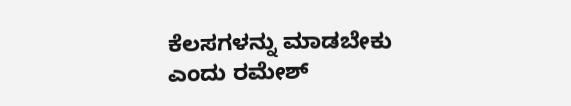ಕೆಲಸಗಳನ್ನು ಮಾಡಬೇಕು ಎಂದು ರಮೇಶ್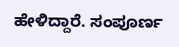ಹೇಳಿದ್ದಾರೆ. ಸಂಪೂರ್ಣ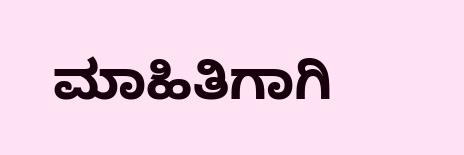ಮಾಹಿತಿಗಾಗಿ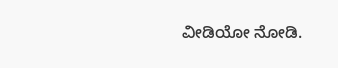ವೀಡಿಯೋ ನೋಡಿ.